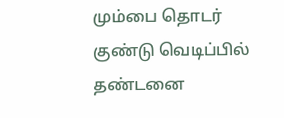மும்பை தொடர் குண்டு வெடிப்பில் தண்டனை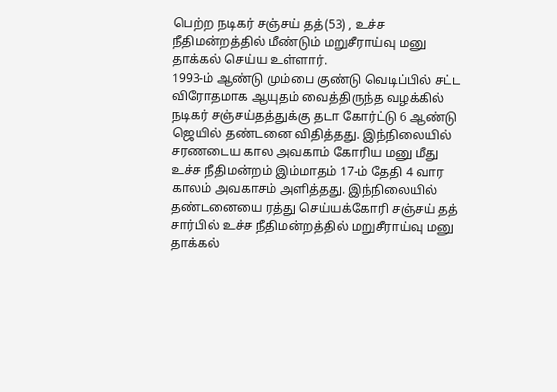பெற்ற நடிகர் சஞ்சய் தத்(53) , உச்ச நீதிமன்றத்தில் மீண்டும் மறுசீராய்வு மனு தாக்கல் செய்ய உள்ளார்.
1993-ம் ஆண்டு மும்பை குண்டு வெடிப்பில் சட்ட விரோதமாக ஆயுதம் வைத்திருந்த வழக்கில் நடிகர் சஞ்சய்தத்துக்கு தடா கோர்ட்டு 6 ஆண்டு ஜெயில் தண்டனை விதித்தது. இந்நிலையில் சரணடைய கால அவகாம் கோரிய மனு மீது உச்ச நீதிமன்றம் இம்மாதம் 17-ம் தேதி 4 வார காலம் அவகாசம் அளித்தது. இந்நிலையில் தண்டனையை ரத்து செய்யக்கோரி சஞ்சய் தத் சார்பில் உச்ச நீதிமன்றத்தில் மறுசீராய்வு மனு தாக்கல்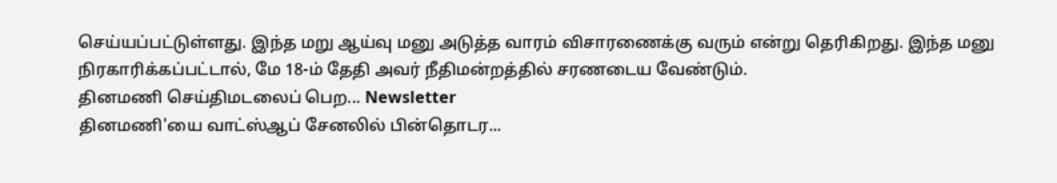செய்யப்பட்டுள்ளது. இந்த மறு ஆய்வு மனு அடுத்த வாரம் விசாரணைக்கு வரும் என்று தெரிகிறது. இந்த மனு நிரகாரிக்கப்பட்டால், மே 18-ம் தேதி அவர் நீதிமன்றத்தில் சரணடைய வேண்டும்.
தினமணி செய்திமடலைப் பெற... Newsletter
தினமணி'யை வாட்ஸ்ஆப் சேனலில் பின்தொடர...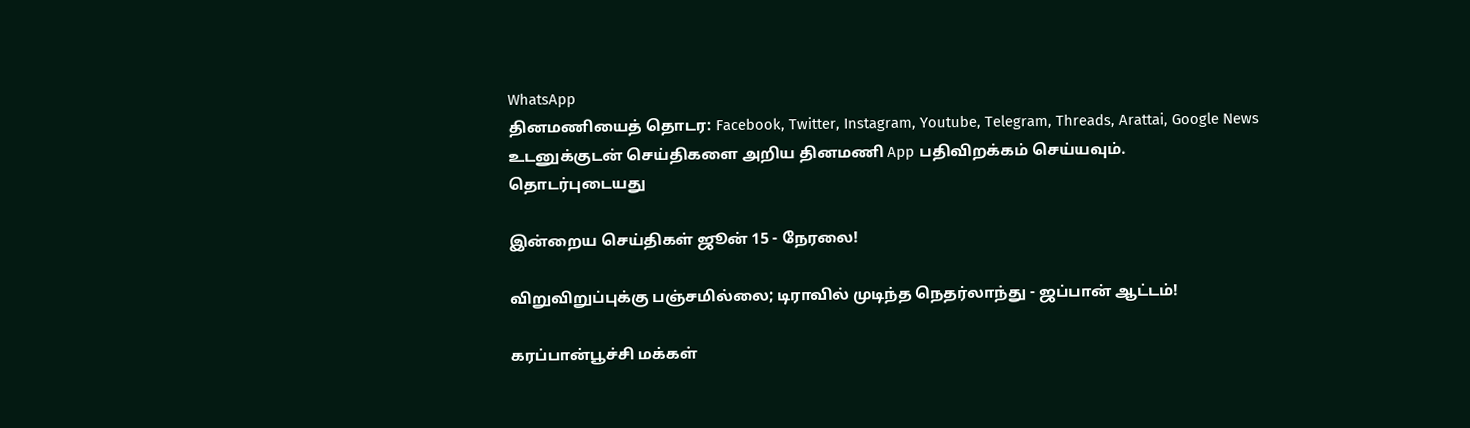WhatsApp
தினமணியைத் தொடர: Facebook, Twitter, Instagram, Youtube, Telegram, Threads, Arattai, Google News
உடனுக்குடன் செய்திகளை அறிய தினமணி App பதிவிறக்கம் செய்யவும்.
தொடர்புடையது

இன்றைய செய்திகள் ஜூன் 15 - நேரலை!

விறுவிறுப்புக்கு பஞ்சமில்லை; டிராவில் முடிந்த நெதர்லாந்து - ஜப்பான் ஆட்டம்!

கரப்பான்பூச்சி மக்கள்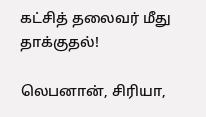கட்சித் தலைவர் மீது தாக்குதல்!

லெபனான், சிரியா,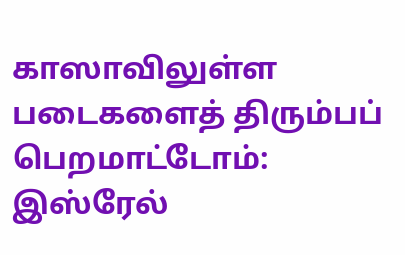காஸாவிலுள்ள படைகளைத் திரும்பப் பெறமாட்டோம்: இஸ்ரேல்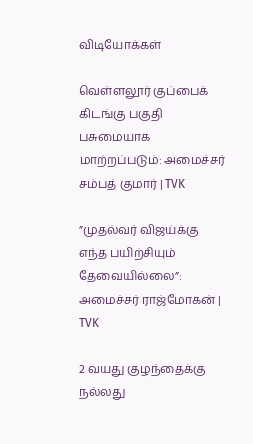விடியோக்கள்

வெள்ளலூர் குப்பைக் கிடங்கு பகுதி பசுமையாக மாற்றப்படும்: அமைச்சர் சம்பத் குமார் | TVK

”முதல்வர் விஜய்க்கு எந்த பயிற்சியும் தேவையில்லை”: அமைச்சர் ராஜ்மோகன் | TVK

2 வயது குழந்தைக்கு நல்லது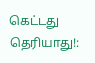கெட்டது தெரியாது!: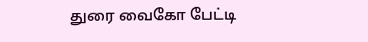துரை வைகோ பேட்டி